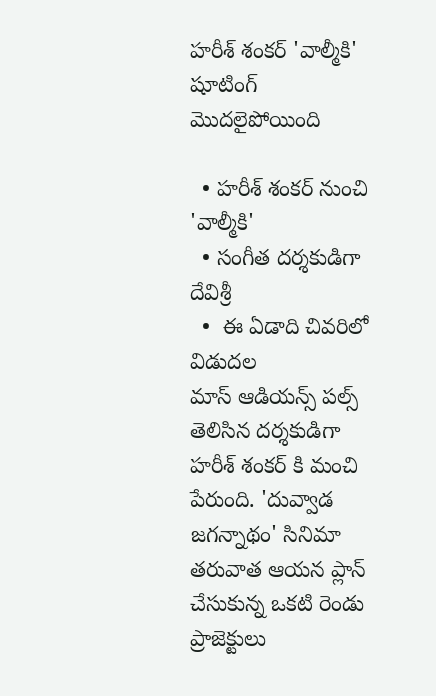హరీశ్ శంకర్ 'వాల్మీకి' షూటింగ్ మొదలైపోయింది

  • హరీశ్ శంకర్ నుంచి 'వాల్మీకి'
  • సంగీత దర్శకుడిగా దేవిశ్రీ
  •  ఈ ఏడాది చివరిలో విడుదల
మాస్ ఆడియన్స్ పల్స్  తెలిసిన దర్శకుడిగా హరీశ్ శంకర్ కి మంచి పేరుంది. 'దువ్వాడ జగన్నాథం' సినిమా తరువాత ఆయన ప్లాన్ చేసుకున్న ఒకటి రెండు ప్రాజెక్టులు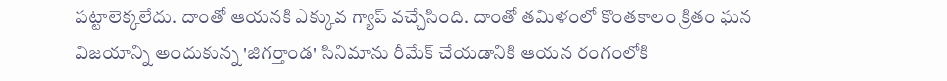పట్టాలెక్కలేదు. దాంతో ఆయనకి ఎక్కువ గ్యాప్ వచ్చేసింది. దాంతో తమిళంలో కొంతకాలం క్రితం ఘన విజయాన్ని అందుకున్న 'జిగర్తాండ' సినిమాను రీమేక్ చేయడానికి ఆయన రంగంలోకి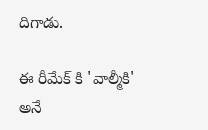దిగాడు.

ఈ రీమేక్ కి 'వాల్మీకి' అనే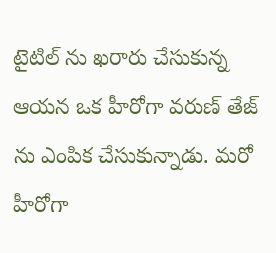టైటిల్ ను ఖరారు చేసుకున్న ఆయన ఒక హీరోగా వరుణ్ తేజ్ ను ఎంపిక చేసుకున్నాడు. మరో హీరోగా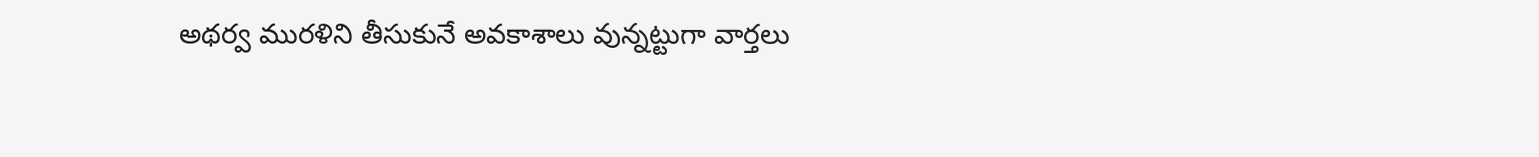అథర్వ మురళిని తీసుకునే అవకాశాలు వున్నట్టుగా వార్తలు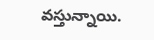వస్తున్నాయి.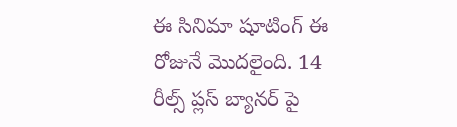ఈ సినిమా షూటింగ్ ఈ రోజునే మొదలైంది. 14 రీల్స్ ప్లస్ బ్యానర్ పై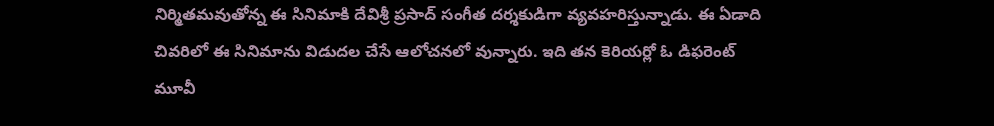నిర్మితమవుతోన్న ఈ సినిమాకి దేవిశ్రీ ప్రసాద్ సంగీత దర్శకుడిగా వ్యవహరిస్తున్నాడు. ఈ ఏడాది చివరిలో ఈ సినిమాను విడుదల చేసే ఆలోచనలో వున్నారు. ఇది తన కెరియర్లో ఓ డిఫరెంట్ మూవీ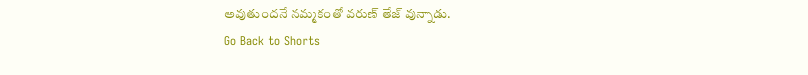అవుతుందనే నమ్మకంతో వరుణ్ తేజ్ వున్నాడు.
Go Back to Shorts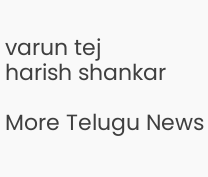varun tej
harish shankar

More Telugu News